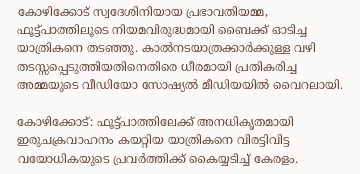കോഴിക്കോട് സ്വദേശിനിയായ പ്രഭാവതിയമ്മ, ഫൂട്ട്പാത്തിലൂടെ നിയമവിരുദ്ധമായി ബൈക്ക് ഓടിച്ച യാത്രികനെ തടഞ്ഞു. കാൽനടയാത്രക്കാർക്കുള്ള വഴി തടസ്സപ്പെടുത്തിയതിനെതിരെ ധീരമായി പ്രതികരിച്ച അമ്മയുടെ വീഡിയോ സോഷ്യൽ മീഡിയയിൽ വൈറലായി.

കോഴിക്കോട്: ഫൂട്ട്പാത്തിലേക്ക് അനധികൃതമായി ഇരുചക്രവാഹനം കയറ്റിയ യാത്രികനെ വിരട്ടിവിട്ട വയോധികയുടെ പ്രവർത്തിക്ക് കൈയ്യടിച്ച് കേരളം.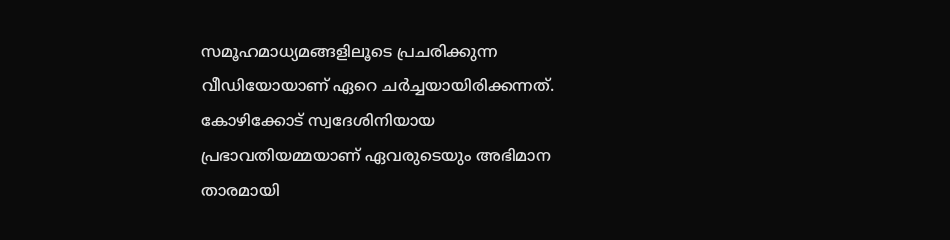സമൂഹമാധ്യമങ്ങളിലൂടെ പ്രചരിക്കുന്ന വീഡിയോയാണ് ഏറെ ചർച്ചയായിരിക്കന്നത്. കോഴിക്കോട് സ്വദേശിനിയായ പ്രഭാവതിയമ്മയാണ് ഏവരുടെയും അഭിമാന താരമായി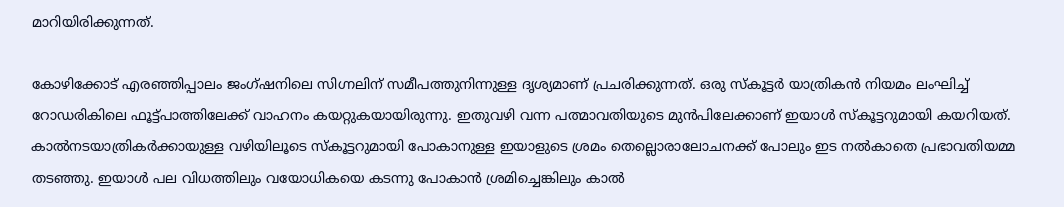മാറിയിരിക്കുന്നത്.

കോഴിക്കോട് എരഞ്ഞിപ്പാലം ജംഗ്ഷനിലെ സിഗ്നലിന് സമീപത്തുനിന്നുള്ള ദൃശ്യമാണ് പ്രചരിക്കുന്നത്. ഒരു സ്‌കൂട്ടർ യാത്രികൻ നിയമം ലംഘിച്ച് റോഡരികിലെ ഫൂട്ട്പാത്തിലേക്ക് വാഹനം കയറ്റുകയായിരുന്നു. ഇതുവഴി വന്ന പത്മാവതിയുടെ മുൻപിലേക്കാണ് ഇയാൾ സ്‌കൂട്ടറുമായി കയറിയത്. കാൽനടയാത്രികർക്കായുള്ള വഴിയിലൂടെ സ്‌കൂട്ടറുമായി പോകാനുള്ള ഇയാളുടെ ശ്രമം തെല്ലൊരാലോചനക്ക് പോലും ഇട നൽകാതെ പ്രഭാവതിയമ്മ തടഞ്ഞു. ഇയാൾ പല വിധത്തിലും വയോധികയെ കടന്നു പോകാൻ ശ്രമിച്ചെങ്കിലും കാൽ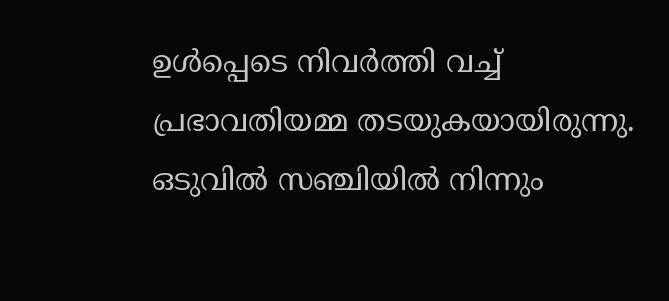ഉൾപ്പെടെ നിവർത്തി വച്ച് പ്രഭാവതിയമ്മ തടയുകയായിരുന്നു. ഒടുവിൽ സഞ്ചിയിൽ നിന്നും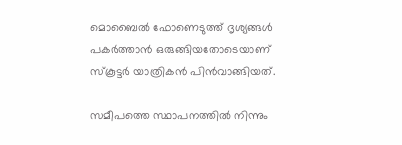മൊബൈൽ ഫോണെടുത്ത് ദൃശ്യങ്ങൾ പകർത്താൻ ഒരുങ്ങിയതോടെയാണ് സ്‌കൂട്ടർ യാത്രികൻ പിൻവാങ്ങിയത്.

സമീപത്തെ സ്ഥാപനത്തിൽ നിന്നും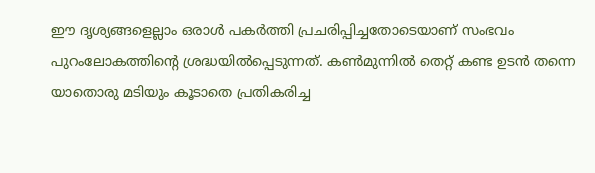ഈ ദൃശ്യങ്ങളെല്ലാം ഒരാൾ പകർത്തി പ്രചരിപ്പിച്ചതോടെയാണ് സംഭവം പുറംലോകത്തിന്റെ ശ്രദ്ധയിൽപ്പെടുന്നത്. കൺമുന്നിൽ തെറ്റ് കണ്ട ഉടൻ തന്നെ യാതൊരു മടിയും കൂടാതെ പ്രതികരിച്ച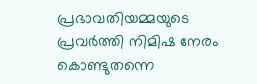പ്രഭാവതിയമ്മയുടെ പ്രവർത്തി നിമിഷ നേരം കൊണ്ടുതന്നെ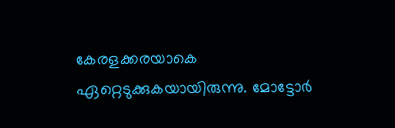കേരളക്കരയാകെ ഏറ്റെടുക്കുകയായിരുന്നു. മോട്ടോർ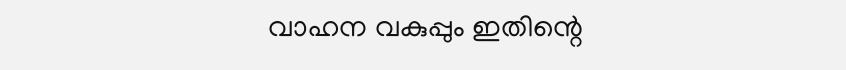വാഹന വകുപ്പും ഇതിന്റെ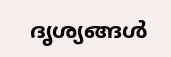ദൃശ്യങ്ങൾ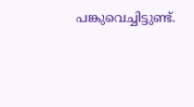പങ്കുവെച്ചിട്ടുണ്ട്.